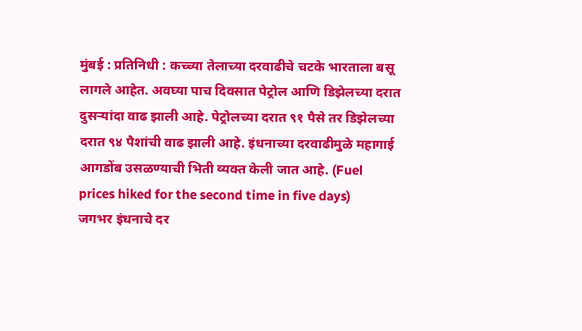मुंबई : प्रतिनिधी : कच्च्या तेलाच्या दरवाढीचे चटके भारताला बसू लागले आहेत. अवघ्या पाच दिवसात पेट्रोल आणि डिझेलच्या दरात दुसऱ्यांदा वाढ झाली आहे. पेट्रोलच्या दरात ९१ पैसे तर डिझेलच्या दरात ९४ पैशांची वाढ झाली आहे. इंधनाच्या दरवाढीमुळे महागाई आगडोंब उसळण्याची भिती व्यक्त केली जात आहे. (Fuel prices hiked for the second time in five days)
जगभर इंधनाचे दर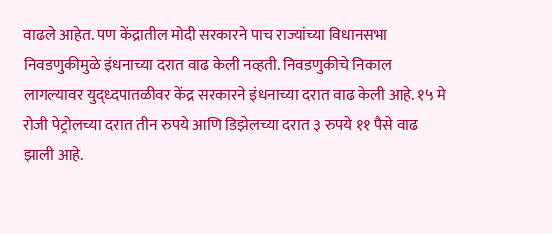वाढले आहेत. पण केंद्रातील मोदी सरकारने पाच राज्यांच्या विधानसभा निवडणुकीमुळे इंधनाच्या दरात वाढ केली नव्हती. निवडणुकीचे निकाल लागल्यावर युद्ध्दपातळीवर केंद्र सरकारने इंधनाच्या दरात वाढ केली आहे. १५ मे रोजी पेट्रोलच्या दरात तीन रुपये आणि डिझेलच्या दरात ३ रुपये ११ पैसे वाढ झाली आहे.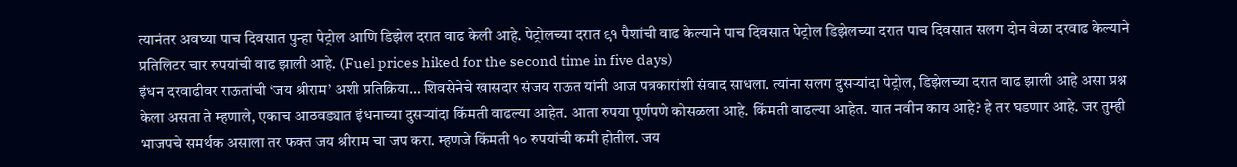त्यानंतर अवघ्या पाच दिवसात पुन्हा पेट्रोल आणि डिझेल दरात वाढ केली आहे. पेट्रोलच्या दरात ९१ पैशांची वाढ केल्याने पाच दिवसात पेट्रोल डिझेलच्या दरात पाच दिवसात सलग दोन वेळा दरवाढ केल्याने प्रतिलिटर चार रुपयांची वाढ झाली आहे. (Fuel prices hiked for the second time in five days)
इंधन दरवाढीवर राऊतांची ‘जय श्रीराम’ अशी प्रतिक्रिया… शिवसेनेचे खासदार संजय राऊत यांनी आज पत्रकारांशी संवाद साधला. त्यांना सलग दुसऱ्यांदा पेट्रोल, डिझेलच्या दरात वाढ झाली आहे असा प्रश्न केला असता ते म्हणाले, एकाच आठवड्यात इंधनाच्या दुसऱ्यांदा किंमती वाढल्या आहेत. आता रुपया पूर्णपणे कोसळला आहे. किंमती वाढल्या आहेत. यात नवीन काय आहे? हे तर घडणार आहे. जर तुम्ही भाजपचे समर्थक असाला तर फक्त जय श्रीराम चा जप करा. म्हणजे किंमती १० रुपयांची कमी होतील. जय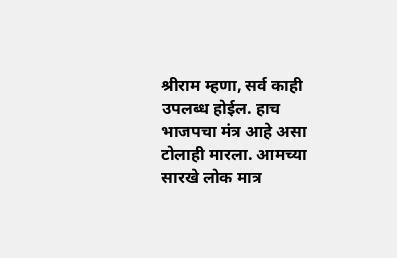श्रीराम म्हणा, सर्व काही उपलब्ध होईल. हाच भाजपचा मंत्र आहे असा टोलाही मारला. आमच्या सारखे लोक मात्र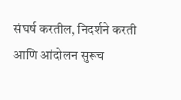संघर्ष करतील, निदर्शने करती आणि आंदोलन सुरूच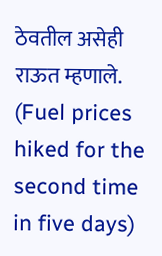ठेवतील असेही राऊत म्हणाले. (Fuel prices hiked for the second time in five days)